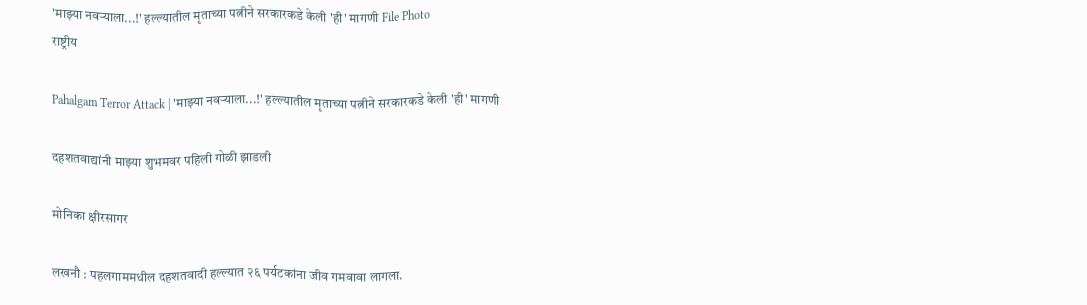'माझ्या नवऱ्याला...!' हल्ल्यातील मृताच्या पत्नीने सरकारकडे केली 'ही' मागणी File Photo
राष्ट्रीय

Pahalgam Terror Attack | 'माझ्या नवऱ्याला...!' हल्ल्यातील मृताच्या पत्नीने सरकारकडे केली 'ही' मागणी

दहशतवाद्यांनी माझ्या शुभमवर पहिली गोळी झाडली

मोनिका क्षीरसागर

लखनौ : पहलगाममधील दहशतवादी हल्ल्यात २६ पर्यटकांना जीव गमवावा लागला.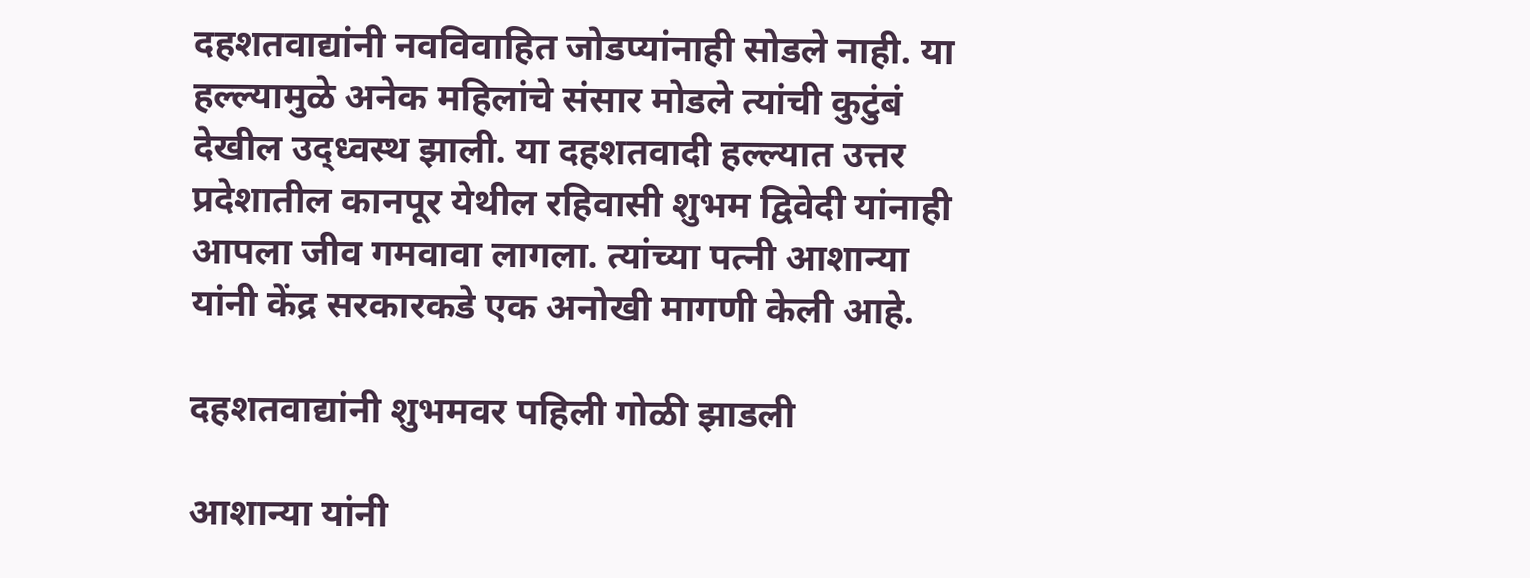दहशतवाद्यांनी नवविवाहित जोडप्यांनाही सोडले नाही. या हल्ल्यामुळे अनेक महिलांचे संसार मोडले त्यांची कुटुंबं देखील उद्ध्वस्थ झाली. या दहशतवादी हल्ल्यात उत्तर प्रदेशातील कानपूर येथील रहिवासी शुभम द्विवेदी यांनाही आपला जीव गमवावा लागला. त्यांच्या पत्नी आशान्या यांनी केंद्र सरकारकडे एक अनोखी मागणी केली आहे.

दहशतवाद्यांनी शुभमवर पहिली गोळी झाडली

आशान्या यांनी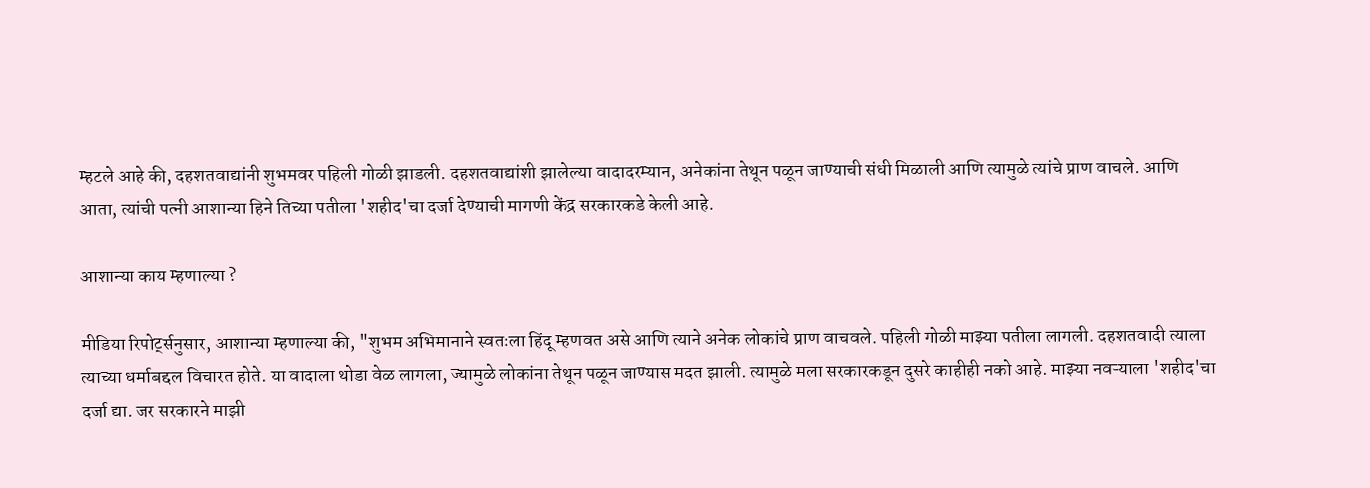म्हटले आहे की, दहशतवाद्यांनी शुभमवर पहिली गोळी झाडली. दहशतवाद्यांशी झालेल्या वादादरम्यान, अनेकांना तेथून पळून जाण्याची संधी मिळाली आणि त्यामुळे त्यांचे प्राण वाचले. आणि आता, त्यांची पत्नी आशान्या हिने तिच्या पतीला 'शहीद'चा दर्जा देण्याची मागणी केंद्र सरकारकडे केली आहे.

आशान्या काय म्हणाल्या ?

मीडिया रिपोर्ट्सनुसार, आशान्या म्हणाल्या की, "शुभम अभिमानाने स्वतःला हिंदू म्हणवत असे आणि त्याने अनेक लोकांचे प्राण वाचवले. पहिली गोळी माझ्या पतीला लागली. दहशतवादी त्याला त्याच्या धर्माबद्दल विचारत होते. या वादाला थोडा वेळ लागला, ज्यामुळे लोकांना तेथून पळून जाण्यास मदत झाली. त्यामुळे मला सरकारकडून दुसरे काहीही नको आहे. माझ्या नवऱ्याला 'शहीद'चा दर्जा द्या. जर सरकारने माझी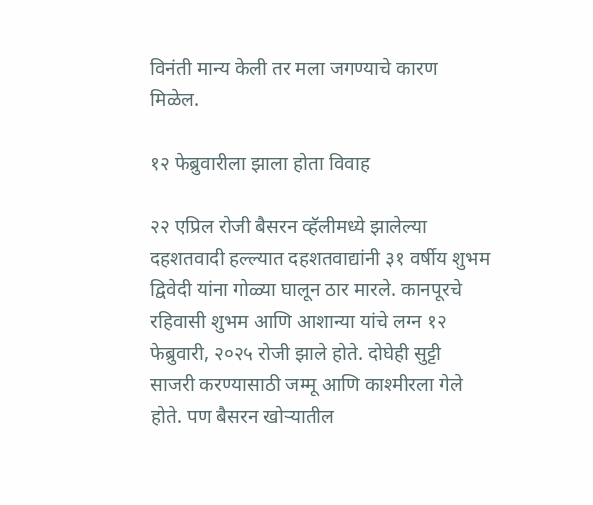विनंती मान्य केली तर मला जगण्याचे कारण मिळेल.

१२ फेब्रुवारीला झाला होता विवाह

२२ एप्रिल रोजी बैसरन व्हॅलीमध्ये झालेल्या दहशतवादी हल्ल्यात दहशतवाद्यांनी ३१ वर्षीय शुभम द्विवेदी यांना गोळ्या घालून ठार मारले. कानपूरचे रहिवासी शुभम आणि आशान्या यांचे लग्न १२ फेब्रुवारी, २०२५ रोजी झाले होते. दोघेही सुट्टी साजरी करण्यासाठी जम्मू आणि काश्मीरला गेले होते. पण बैसरन खोऱ्यातील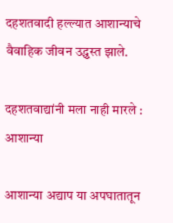दहशतवादी हल्ल्यात आशान्याचे वैवाहिक जीवन उद्ध्वस्त झाले.

दहशतवाद्यांनी मला नाही मारले : आशान्या

आशान्या अद्याप या अपघातातून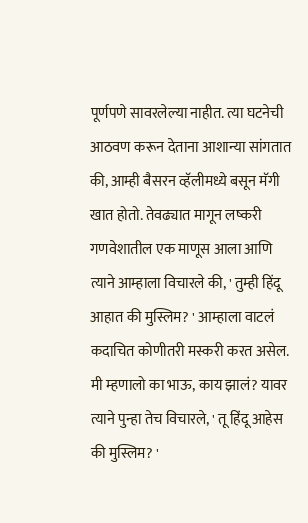पूर्णपणे सावरलेल्या नाहीत. त्या घटनेची आठवण करून देताना आशान्या सांगतात की, आम्ही बैसरन व्हॅलीमध्ये बसून मॅगी खात होतो. तेवढ्यात मागून लष्करी गणवेशातील एक माणूस आला आणि त्याने आम्हाला विचारले की, ' तुम्ही हिंदू आहात की मुस्लिम? ' आम्हाला वाटलं कदाचित कोणीतरी मस्करी करत असेल. मी म्हणालो का भाऊ, काय झालं? यावर त्याने पुन्हा तेच विचारले, ' तू हिंदू आहेस की मुस्लिम? '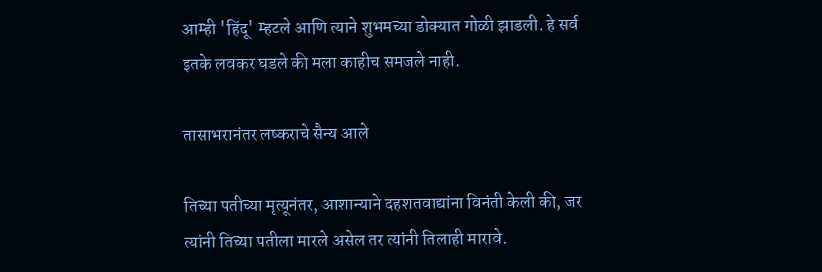आम्ही 'हिंदू' म्हटले आणि त्याने शुभमच्या डोक्यात गोळी झाडली. हे सर्व इतके लवकर घडले की मला काहीच समजले नाही.

तासाभरानंतर लष्कराचे सैन्य आले

तिच्या पतीच्या मृत्यूनंतर, आशान्याने दहशतवाद्यांना विनंती केली की, जर त्यांनी तिच्या पतीला मारले असेल तर त्यांनी तिलाही मारावे.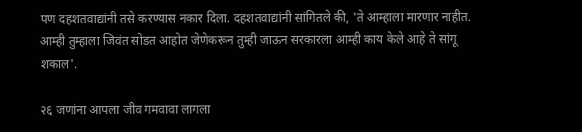पण दहशतवाद्यांनी तसे करण्यास नकार दिला. दहशतवाद्यांनी सांगितले की, 'ते आम्हाला मारणार नाहीत. आम्ही तुम्हाला जिवंत सोडत आहोत जेणेकरून तुम्ही जाऊन सरकारला आम्ही काय केले आहे ते सांगू शकाल'.

२६ जणांना आपला जीव गमवावा लागला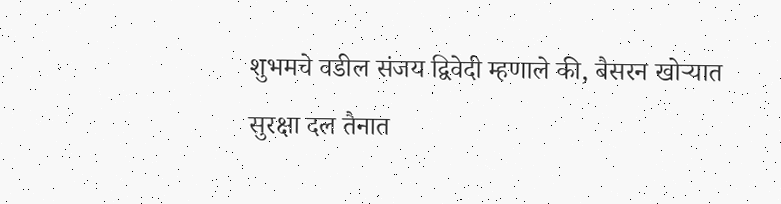शुभमचे वडील संजय द्विवेदी म्हणाले की, बैसरन खोऱ्यात सुरक्षा दल तैनात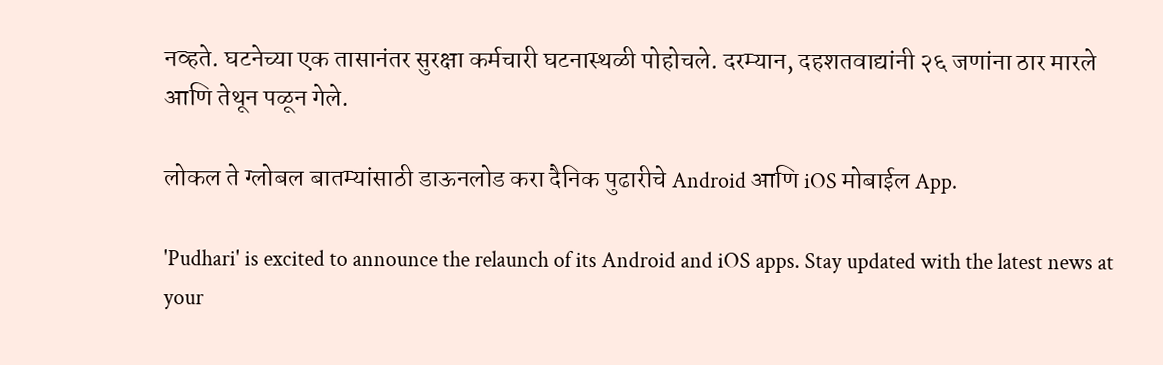नव्हते. घटनेच्या एक तासानंतर सुरक्षा कर्मचारी घटनास्थळी पोहोचले. दरम्यान, दहशतवाद्यांनी २६ जणांना ठार मारले आणि तेथून पळून गेले.

लोकल ते ग्लोबल बातम्यांसाठी डाऊनलोड करा दैनिक पुढारीचे Android आणि iOS मोबाईल App.

'Pudhari' is excited to announce the relaunch of its Android and iOS apps. Stay updated with the latest news at your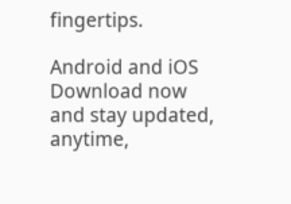fingertips.

Android and iOS Download now and stay updated, anytime,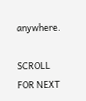anywhere.

SCROLL FOR NEXT